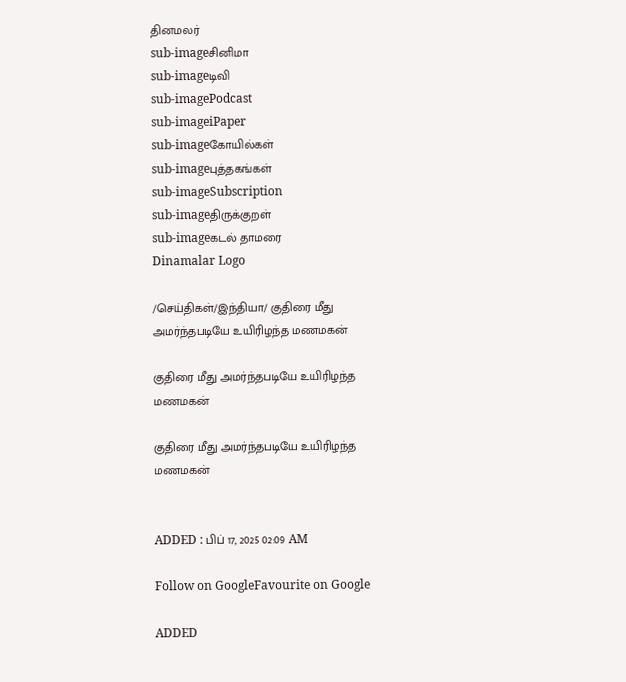தினமலர்
sub-imageசினிமா
sub-imageடிவி
sub-imagePodcast
sub-imageiPaper
sub-imageகோயில்கள்
sub-imageபுத்தகங்கள்
sub-imageSubscription
sub-imageதிருக்குறள்
sub-imageகடல் தாமரை
Dinamalar Logo

/செய்திகள்/இந்தியா/ குதிரை மீது அமர்ந்தபடியே உயிரிழந்த மணமகன்

குதிரை மீது அமர்ந்தபடியே உயிரிழந்த மணமகன்

குதிரை மீது அமர்ந்தபடியே உயிரிழந்த மணமகன்


ADDED : பிப் 17, 2025 02:09 AM

Follow on GoogleFavourite on Google

ADDED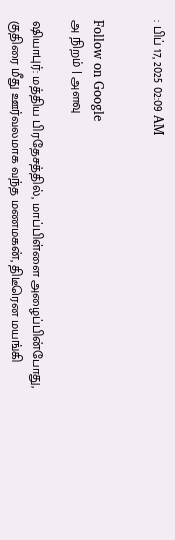: பிப் 17, 2025 02:09 AM


Follow on Google
அ நிறம் | அளவு

ஷியாபுர்: மத்திய பிரதேசத்தில், மாப்பிள்ளை அழைப்பின்போது, குதிரை மீது ஊர்வலமாக வந்த மணமகன், திடீரென மயங்கி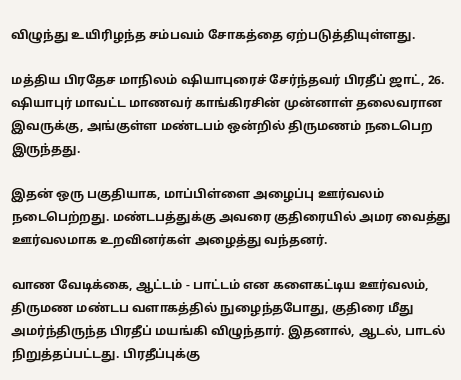விழுந்து உயிரிழந்த சம்பவம் சோகத்தை ஏற்படுத்தியுள்ளது.

மத்திய பிரதேச மாநிலம் ஷியாபுரைச் சேர்ந்தவர் பிரதீப் ஜாட், 26. ஷியாபுர் மாவட்ட மாணவர் காங்கிரசின் முன்னாள் தலைவரான இவருக்கு, அங்குள்ள மண்டபம் ஒன்றில் திருமணம் நடைபெற இருந்தது.

இதன் ஒரு பகுதியாக, மாப்பிள்ளை அழைப்பு ஊர்வலம் நடைபெற்றது. மண்டபத்துக்கு அவரை குதிரையில் அமர வைத்து ஊர்வலமாக உறவினர்கள் அழைத்து வந்தனர்.

வாண வேடிக்கை, ஆட்டம் - பாட்டம் என களைகட்டிய ஊர்வலம், திருமண மண்டப வளாகத்தில் நுழைந்தபோது, குதிரை மீது அமர்ந்திருந்த பிரதீப் மயங்கி விழுந்தார். இதனால், ஆடல், பாடல் நிறுத்தப்பட்டது. பிரதீப்புக்கு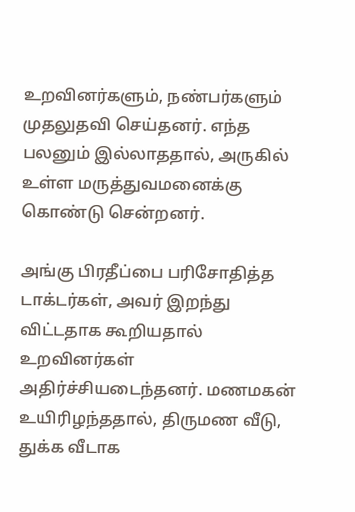உறவினர்களும், நண்பர்களும் முதலுதவி செய்தனர். எந்த பலனும் இல்லாததால், அருகில் உள்ள மருத்துவமனைக்கு கொண்டு சென்றனர்.

அங்கு பிரதீப்பை பரிசோதித்த டாக்டர்கள், அவர் இறந்து விட்டதாக கூறியதால் உறவினர்கள் அதிர்ச்சியடைந்தனர். மணமகன் உயிரிழந்ததால், திருமண வீடு, துக்க வீடாக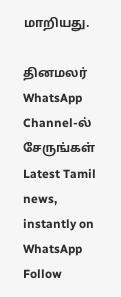மாறியது.

தினமலர் WhatsApp Channel-ல் சேருங்கள்
Latest Tamil news, instantly on WhatsApp
Follow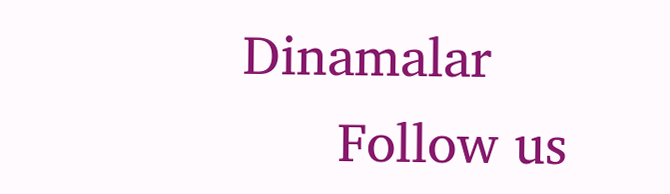Dinamalar
      Follow us